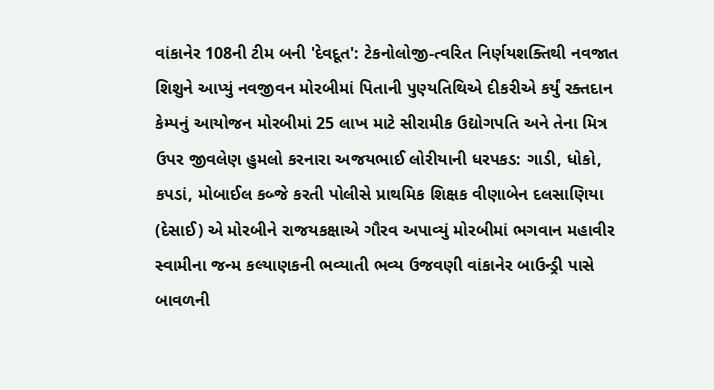વાંકાનેર 108ની ટીમ બની 'દેવદૂત': ટેકનોલોજી-ત્વરિત નિર્ણયશક્તિથી નવજાત શિશુને આપ્યું નવજીવન મોરબીમાં પિતાની પુણ્યતિથિએ દીકરીએ કર્યું રક્તદાન કેમ્પનું આયોજન મોરબીમાં 25 લાખ માટે સીરામીક ઉદ્યોગપતિ અને તેના મિત્ર ઉપર જીવલેણ હુમલો કરનારા અજયભાઈ લોરીયાની ધરપકડ: ગાડી, ધોકો, કપડાં, મોબાઈલ કબ્જે કરતી પોલીસે પ્રાથમિક શિક્ષક વીણાબેન દલસાણિયા (દેસાઈ) એ મોરબીને રાજયકક્ષાએ ગૌરવ અપાવ્યું મોરબીમાં ભગવાન મહાવીર સ્વામીના જન્મ કલ્યાણકની ભવ્યાતી ભવ્ય ઉજવણી વાંકાનેર બાઉન્ડ્રી પાસે બાવળની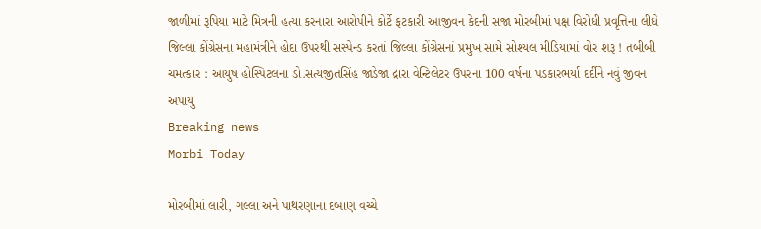જાળીમાં રૂપિયા માટે મિત્રની હત્યા કરનારા આરોપીને કોર્ટે ફટકારી આજીવન કેદની સજા મોરબીમાં પક્ષ વિરોધી પ્રવૃત્તિના લીધે જિલ્લા કોંગ્રેસના મહામંત્રીને હોદા ઉપરથી સસ્પેન્ડ કરતાં જિલ્લા કોંગ્રેસનાં પ્રમુખ સામે સોશ્યલ મીડિયામાં વોર શરૂ ! તબીબી ચમત્કાર : આયુષ હોસ્પિટલના ડો.સત્યજીતસિંહ જાડેજા દ્રારા વેન્ટિલેટર ઉપરના 100 વર્ષના પડકારભર્યા દર્દીને નવું જીવન અપાયુ
Breaking news
Morbi Today

મોરબીમાં લારી, ગલ્લા અને પાથરણાના દબાણ વચ્ચે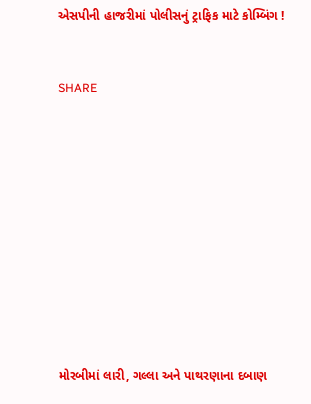એસપીની હાજરીમાં પોલીસનું ટ્રાફિક માટે કોમ્બિંગ !


SHARE











મોરબીમાં લારી, ગલ્લા અને પાથરણાના દબાણ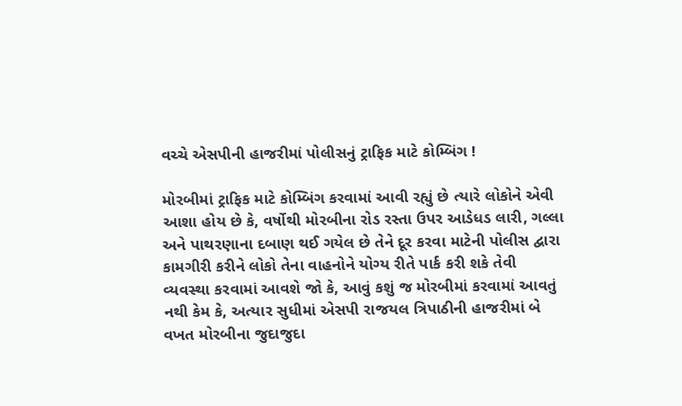વચ્ચે એસપીની હાજરીમાં પોલીસનું ટ્રાફિક માટે કોમ્બિંગ !

મોરબીમાં ટ્રાફિક માટે કોમ્બિંગ કરવામાં આવી રહ્યું છે ત્યારે લોકોને એવી આશા હોય છે કે, વર્ષોથી મોરબીના રોડ રસ્તા ઉપર આડેધડ લારી, ગલ્લા અને પાથરણાના દબાણ થઈ ગયેલ છે તેને દૂર કરવા માટેની પોલીસ દ્વારા કામગીરી કરીને લોકો તેના વાહનોને યોગ્ય રીતે પાર્ક કરી શકે તેવી વ્યવસ્થા કરવામાં આવશે જો કે, આવું કશું જ મોરબીમાં કરવામાં આવતું નથી કેમ કે, અત્યાર સુધીમાં એસપી રાજયલ ત્રિપાઠીની હાજરીમાં બે વખત મોરબીના જુદાજુદા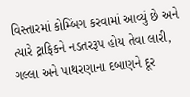વિસ્તારમાં કોમ્બિંગ કરવામાં આવ્યું છે અને ત્યારે ટ્રાફિકને નડતરરૂપ હોય તેવા લારી, ગલ્લા અને પાથરણાના દબાણને દૂર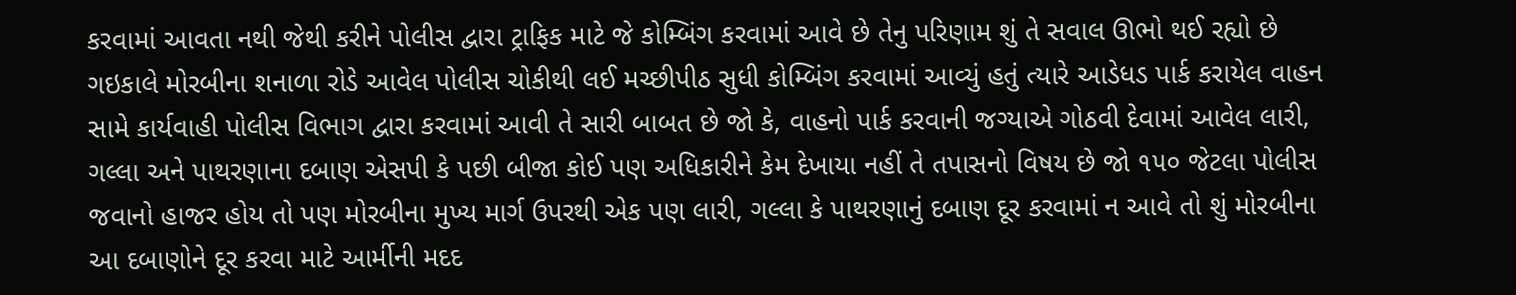કરવામાં આવતા નથી જેથી કરીને પોલીસ દ્વારા ટ્રાફિક માટે જે કોમ્બિંગ કરવામાં આવે છે તેનુ પરિણામ શું તે સવાલ ઊભો થઈ રહ્યો છે ગઇકાલે મોરબીના શનાળા રોડે આવેલ પોલીસ ચોકીથી લઈ મચ્છીપીઠ સુધી કોમ્બિંગ કરવામાં આવ્યું હતું ત્યારે આડેધડ પાર્ક કરાયેલ વાહન સામે કાર્યવાહી પોલીસ વિભાગ દ્વારા કરવામાં આવી તે સારી બાબત છે જો કે, વાહનો પાર્ક કરવાની જગ્યાએ ગોઠવી દેવામાં આવેલ લારી, ગલ્લા અને પાથરણાના દબાણ એસપી કે પછી બીજા કોઈ પણ અધિકારીને કેમ દેખાયા નહીં તે તપાસનો વિષય છે જો ૧૫૦ જેટલા પોલીસ જવાનો હાજર હોય તો પણ મોરબીના મુખ્ય માર્ગ ઉપરથી એક પણ લારી, ગલ્લા કે પાથરણાનું દબાણ દૂર કરવામાં ન આવે તો શું મોરબીના આ દબાણોને દૂર કરવા માટે આર્મીની મદદ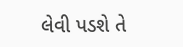લેવી પડશે તે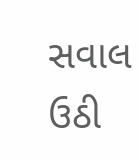સવાલ ઉઠી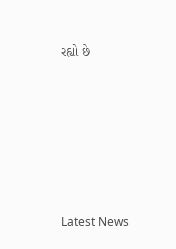રહ્યો છે






Latest News